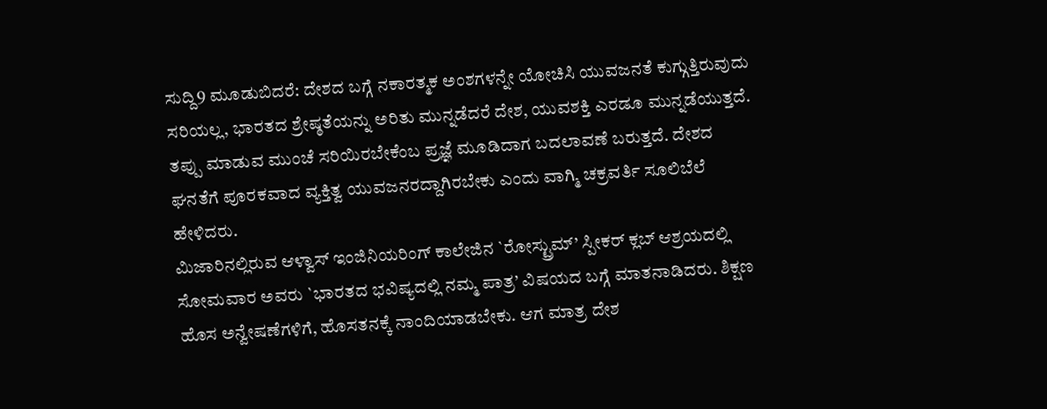ಸುದ್ದಿ9 ಮೂಡುಬಿದರೆ: ದೇಶದ ಬಗ್ಗೆ ನಕಾರತ್ಮಕ ಅಂಶಗಳನ್ನೇ ಯೋಚಿಸಿ ಯುವಜನತೆ ಕುಗ್ಗುತ್ತಿರುವುದು ಸರಿಯಲ್ಲ, ಭಾರತದ ಶ್ರೇಷ್ಠತೆಯನ್ನು ಅರಿತು ಮುನ್ನಡೆದರೆ ದೇಶ, ಯುವಶಕ್ತಿ ಎರಡೂ ಮುನ್ನಡೆಯುತ್ತದೆ. ತಪ್ಪು ಮಾಡುವ ಮುಂಚೆ ಸರಿಯಿರಬೇಕೆಂಬ ಪ್ರಜ್ಞೆ ಮೂಡಿದಾಗ ಬದಲಾವಣೆ ಬರುತ್ತದೆ. ದೇಶದ ಘನತೆಗೆ ಪೂರಕವಾದ ವ್ಯಕ್ತಿತ್ವ ಯುವಜನರದ್ದಾಗಿರಬೇಕು ಎಂದು ವಾಗ್ಮಿ ಚಕ್ರವರ್ತಿ ಸೂಲಿಬೆಲೆ ಹೇಳಿದರು.
ಮಿಜಾರಿನಲ್ಲಿರುವ ಆಳ್ವಾಸ್ ಇಂಜಿನಿಯರಿಂಗ್ ಕಾಲೇಜಿನ `ರೋಸ್ಟ್ರುಮ್’ ಸ್ಪೀಕರ್ ಕ್ಲಬ್ ಆಶ್ರಯದಲ್ಲಿ ಸೋಮವಾರ ಅವರು `ಭಾರತದ ಭವಿಷ್ಯದಲ್ಲಿ ನಮ್ಮ ಪಾತ್ರ’ ವಿಷಯದ ಬಗ್ಗೆ ಮಾತನಾಡಿದರು. ಶಿಕ್ಷಣ ಹೊಸ ಅನ್ವೇಷಣೆಗಳಿಗೆ, ಹೊಸತನಕ್ಕೆ ನಾಂದಿಯಾಡಬೇಕು. ಆಗ ಮಾತ್ರ ದೇಶ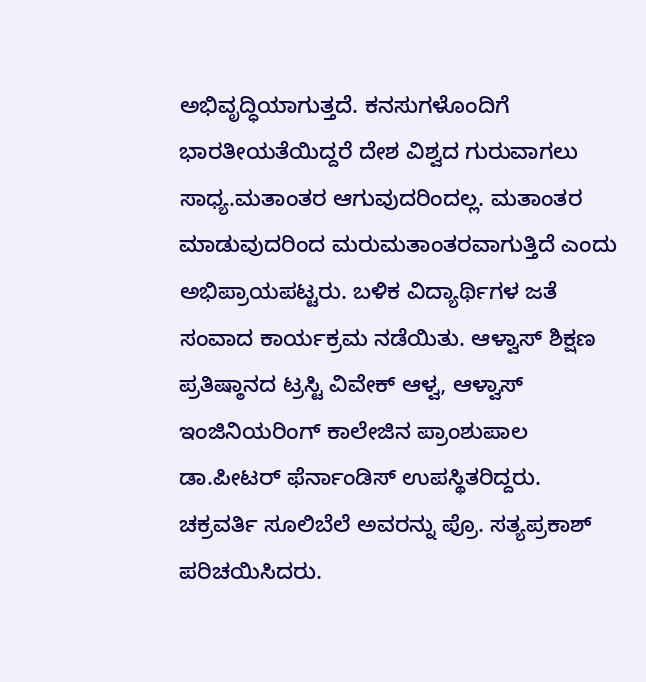ಅಭಿವೃದ್ಧಿಯಾಗುತ್ತದೆ. ಕನಸುಗಳೊಂದಿಗೆ ಭಾರತೀಯತೆಯಿದ್ದರೆ ದೇಶ ವಿಶ್ವದ ಗುರುವಾಗಲು ಸಾಧ್ಯ.ಮತಾಂತರ ಆಗುವುದರಿಂದಲ್ಲ. ಮತಾಂತರ ಮಾಡುವುದರಿಂದ ಮರುಮತಾಂತರವಾಗುತ್ತಿದೆ ಎಂದು ಅಭಿಪ್ರಾಯಪಟ್ಟರು. ಬಳಿಕ ವಿದ್ಯಾರ್ಥಿಗಳ ಜತೆ ಸಂವಾದ ಕಾರ್ಯಕ್ರಮ ನಡೆಯಿತು. ಆಳ್ವಾಸ್ ಶಿಕ್ಷಣ ಪ್ರತಿಷ್ಠಾನದ ಟ್ರಸ್ಟಿ ವಿವೇಕ್ ಆಳ್ವ, ಆಳ್ವಾಸ್ ಇಂಜಿನಿಯರಿಂಗ್ ಕಾಲೇಜಿನ ಪ್ರಾಂಶುಪಾಲ ಡಾ.ಪೀಟರ್ ಫೆರ್ನಾಂಡಿಸ್ ಉಪಸ್ಥಿತರಿದ್ದರು.
ಚಕ್ರವರ್ತಿ ಸೂಲಿಬೆಲೆ ಅವರನ್ನು ಪ್ರೊ. ಸತ್ಯಪ್ರಕಾಶ್ ಪರಿಚಯಿಸಿದರು.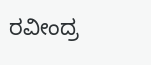ರವೀಂದ್ರ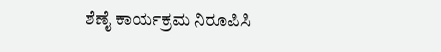ಶೆಣೈ ಕಾರ್ಯಕ್ರಮ ನಿರೂಪಿಸಿ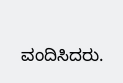ವಂದಿಸಿದರು.